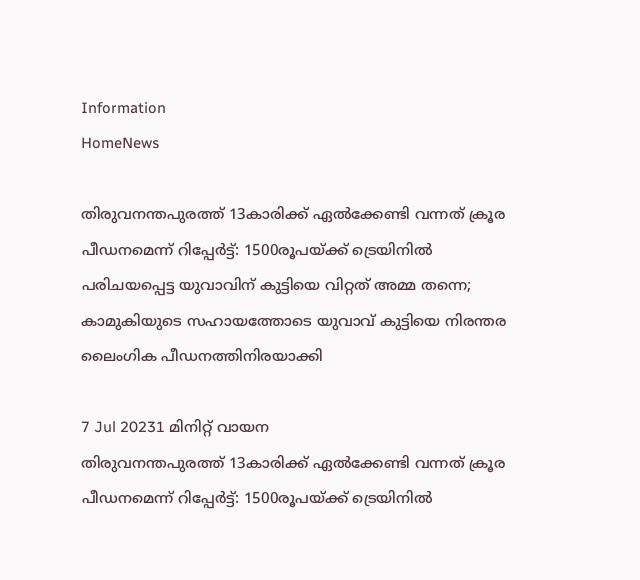Information
HomeNews

തിരുവനന്തപുരത്ത് 13കാരിക്ക് ഏല്‍ക്കേണ്ടി വന്നത് ക്രൂര പീഡനമെന്ന് റിപ്പേര്‍ട്ട്: 1500രൂപയ്ക്ക് ട്രെയിനില്‍ പരിചയപ്പെട്ട യുവാവിന് കുട്ടിയെ വിറ്റത് അമ്മ തന്നെ; കാമുകിയുടെ സഹായത്തോടെ യുവാവ് കുട്ടിയെ നിരന്തര ലൈംഗിക പീഡനത്തിനിരയാക്കി

7 Jul 20231 മിനിറ്റ് വായന
തിരുവനന്തപുരത്ത് 13കാരിക്ക് ഏല്‍ക്കേണ്ടി വന്നത് ക്രൂര പീഡനമെന്ന് റിപ്പേര്‍ട്ട്: 1500രൂപയ്ക്ക് ട്രെയിനില്‍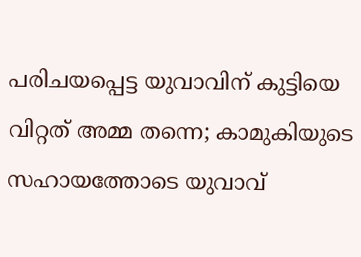പരിചയപ്പെട്ട യുവാവിന് കുട്ടിയെ വിറ്റത് അമ്മ തന്നെ; കാമുകിയുടെ സഹായത്തോടെ യുവാവ്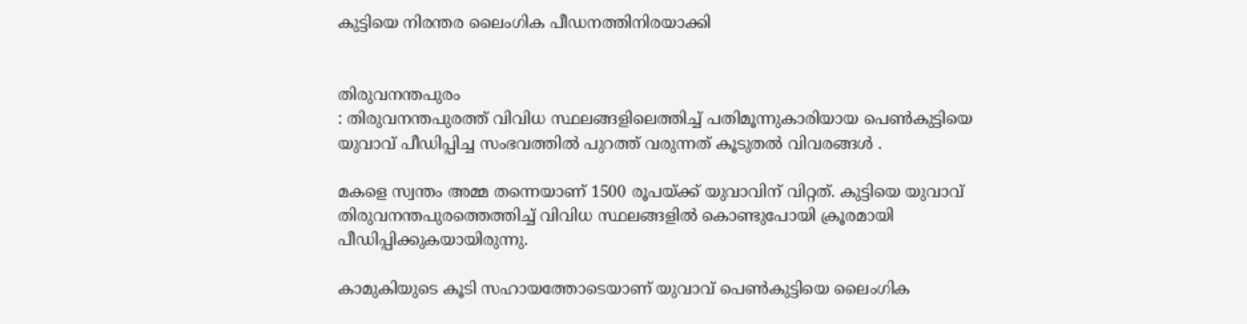കുട്ടിയെ നിരന്തര ലൈംഗിക പീഡനത്തിനിരയാക്കി


തിരുവനന്തപുരം
: തിരുവനന്തപുരത്ത് വിവിധ സ്ഥലങ്ങളിലെത്തിച്ച്‌ പതിമൂന്നുകാരിയായ പെണ്‍കുട്ടിയെ യുവാവ് പീഡിപ്പിച്ച സംഭവത്തില്‍ പുറത്ത് വരുന്നത് കൂടുതല്‍ വിവരങ്ങള്‍ .

മകളെ സ്വന്തം അമ്മ തന്നെയാണ് 1500 രൂപയ്ക്ക് യുവാവിന് വിറ്റത്. കുട്ടിയെ യുവാവ് തിരുവനന്തപുരത്തെത്തിച്ച്‌ വിവിധ സ്ഥലങ്ങളില്‍ കൊണ്ടുപോയി ക്രൂരമായി പീഡിപ്പിക്കുകയായിരുന്നു.

കാമുകിയുടെ കൂടി സഹായത്തോടെയാണ് യുവാവ് പെണ്‍കുട്ടിയെ ലൈംഗിക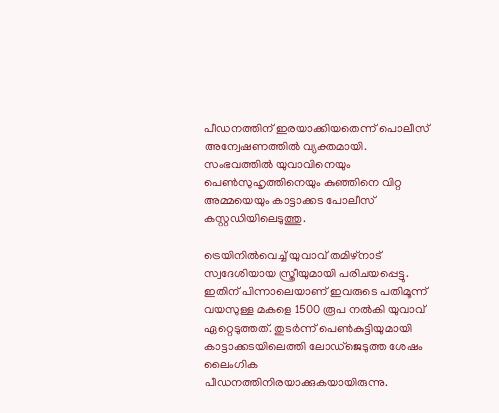പീഡനത്തിന് ഇരയാക്കിയതെന്ന് പൊലീസ് അന്വേഷണത്തില്‍ വ്യക്തമായി. സംഭവത്തില്‍ യുവാവിനെയും പെണ്‍സുഹൃത്തിനെയും കുഞ്ഞിനെ വിറ്റ അമ്മയെയും കാട്ടാക്കട പോലീസ് കസ്റ്റഡിയിലെടുത്തു.

ട്രെയിനില്‍വെച്ച്‌ യുവാവ് തമിഴ്‌നാട് സ്വദേശിയായ സ്ത്രീയുമായി പരിചയപ്പെട്ടു. ഇതിന് പിന്നാലെയാണ് ഇവരുടെ പതിമൂന്ന് വയസുള്ള മകളെ 1500 രൂപ നല്‍കി യുവാവ് ഏറ്റെടുത്തത്. തുടര്‍ന്ന് പെണ്‍കുട്ടിയുമായി കാട്ടാക്കടയിലെത്തി ലോഡ്‌ജെടുത്ത ശേഷം ലൈംഗിക പീഡനത്തിനിരയാക്കുകയായിരുന്നു.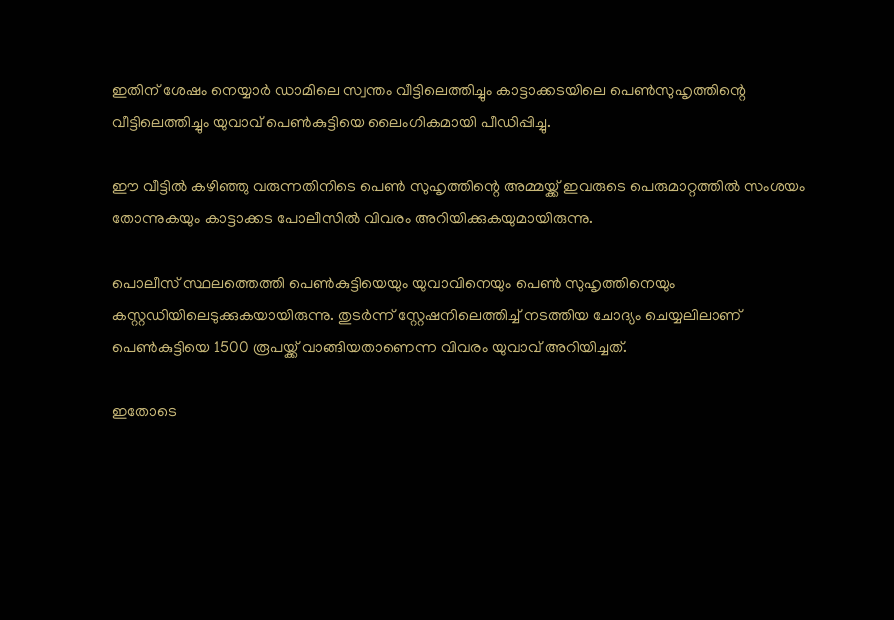ഇതിന് ശേഷം നെയ്യാര്‍ ഡാമിലെ സ്വന്തം വീട്ടിലെത്തിച്ചും കാട്ടാക്കടയിലെ പെണ്‍സുഹൃത്തിന്റെ വീട്ടിലെത്തിച്ചും യുവാവ് പെണ്‍കുട്ടിയെ ലൈംഗികമായി പീഡിപ്പിച്ചു.

ഈ വീട്ടില്‍ കഴിഞ്ഞു വരുന്നതിനിടെ പെണ്‍ സുഹൃത്തിന്റെ അമ്മയ്ക്ക് ഇവരുടെ പെരുമാറ്റത്തില്‍ സംശയം തോന്നുകയും കാട്ടാക്കട പോലീസില്‍ വിവരം അറിയിക്കുകയുമായിരുന്നു.

പൊലീസ് സ്ഥലത്തെത്തി പെണ്‍കുട്ടിയെയും യുവാവിനെയും പെണ്‍ സുഹൃത്തിനെയും കസ്റ്റഡിയിലെടുക്കുകയായിരുന്നു. തുടര്‍ന്ന് സ്റ്റേഷനിലെത്തിച്ച്‌ നടത്തിയ ചോദ്യം ചെയ്യലിലാണ് പെണ്‍കുട്ടിയെ 1500 രൂപയ്ക്ക് വാങ്ങിയതാണെന്ന വിവരം യുവാവ് അറിയിച്ചത്.

ഇതോടെ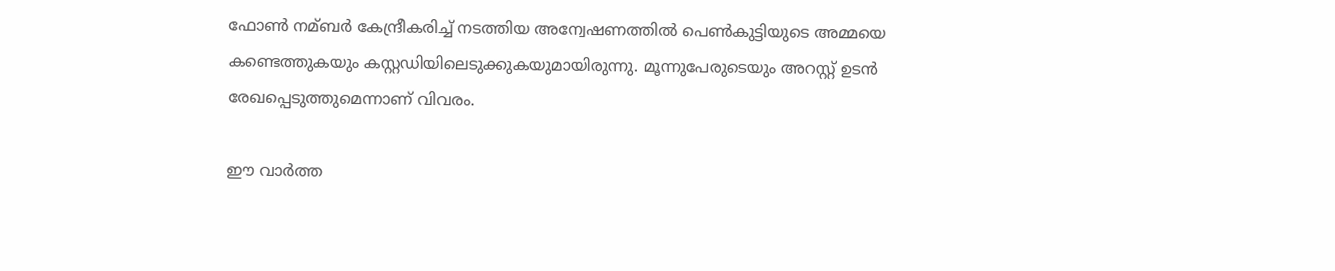ഫോണ്‍ നമ്ബര്‍ കേന്ദ്രീകരിച്ച്‌ നടത്തിയ അന്വേഷണത്തില്‍ പെണ്‍കുട്ടിയുടെ അമ്മയെ കണ്ടെത്തുകയും കസ്റ്റഡിയിലെടുക്കുകയുമായിരുന്നു. മൂന്നുപേരുടെയും അറസ്റ്റ് ഉടൻ രേഖപ്പെടുത്തുമെന്നാണ് വിവരം.

ഈ വാർത്ത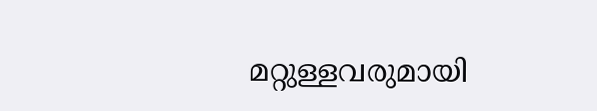മറ്റുള്ളവരുമായി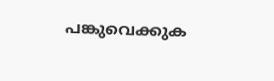പങ്കുവെക്കുക